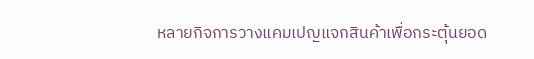หลายกิจการวางแคมเปญแจกสินค้าเพื่อกระตุ้นยอด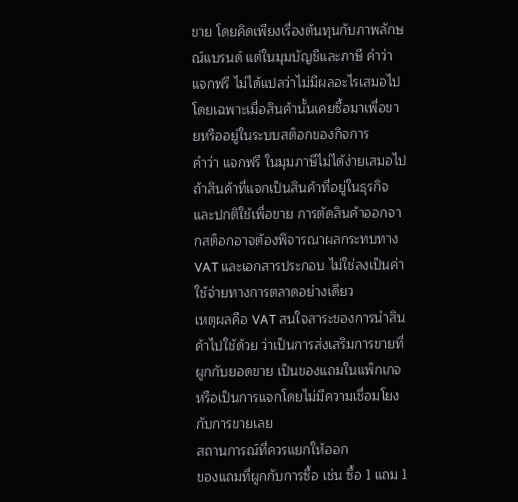ขาย โดยคิดเพียงเรื่องต้นทุนกับภาพลักษณ์แบรนด์ แต่ในมุมบัญชีและภาษี คำว่า แจกฟรี ไม่ได้แปลว่าไม่มีผลอะไรเสมอไป โดยเฉพาะเมื่อสินค้านั้นเคยซื้อมาเพื่อขายหรืออยู่ในระบบสต็อกของกิจการ
คำว่า แจกฟรี ในมุมภาษีไม่ได้ง่ายเสมอไป
ถ้าสินค้าที่แจกเป็นสินค้าที่อยู่ในธุรกิจและปกติใช้เพื่อขาย การตัดสินค้าออกจากสต็อกอาจต้องพิจารณาผลกระทบทาง VAT และเอกสารประกอบ ไม่ใช่ลงเป็นค่าใช้จ่ายทางการตลาดอย่างเดียว
เหตุผลคือ VAT สนใจสาระของการนำสินค้าไปใช้ด้วย ว่าเป็นการส่งเสริมการขายที่ผูกกับยอดขาย เป็นของแถมในแพ็กเกจ หรือเป็นการแจกโดยไม่มีความเชื่อมโยงกับการขายเลย
สถานการณ์ที่ควรแยกให้ออก
ของแถมที่ผูกกับการซื้อ เช่น ซื้อ 1 แถม 1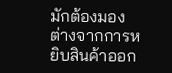มักต้องมองต่างจากการหยิบสินค้าออก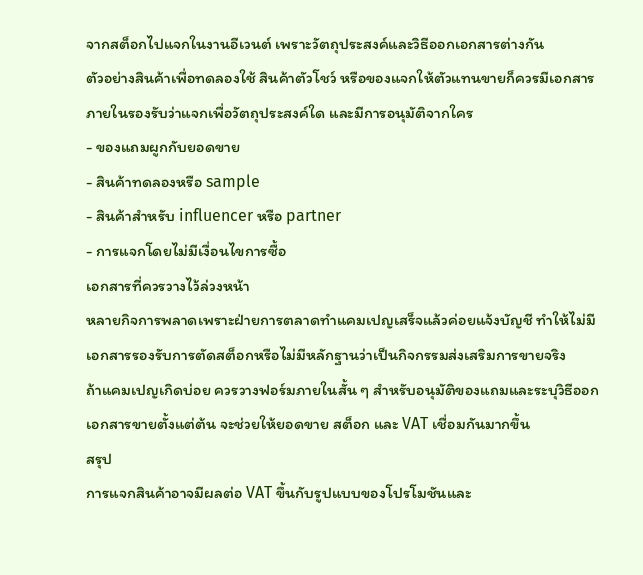จากสต็อกไปแจกในงานอีเวนต์ เพราะวัตถุประสงค์และวิธีออกเอกสารต่างกัน
ตัวอย่างสินค้าเพื่อทดลองใช้ สินค้าตัวโชว์ หรือของแจกให้ตัวแทนขายก็ควรมีเอกสารภายในรองรับว่าแจกเพื่อวัตถุประสงค์ใด และมีการอนุมัติจากใคร
- ของแถมผูกกับยอดขาย
- สินค้าทดลองหรือ sample
- สินค้าสำหรับ influencer หรือ partner
- การแจกโดยไม่มีเงื่อนไขการซื้อ
เอกสารที่ควรวางไว้ล่วงหน้า
หลายกิจการพลาดเพราะฝ่ายการตลาดทำแคมเปญเสร็จแล้วค่อยแจ้งบัญชี ทำให้ไม่มีเอกสารรองรับการตัดสต็อกหรือไม่มีหลักฐานว่าเป็นกิจกรรมส่งเสริมการขายจริง
ถ้าแคมเปญเกิดบ่อย ควรวางฟอร์มภายในสั้น ๆ สำหรับอนุมัติของแถมและระบุวิธีออกเอกสารขายตั้งแต่ต้น จะช่วยให้ยอดขาย สต็อก และ VAT เชื่อมกันมากขึ้น
สรุป
การแจกสินค้าอาจมีผลต่อ VAT ขึ้นกับรูปแบบของโปรโมชันและ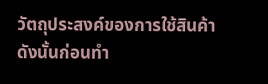วัตถุประสงค์ของการใช้สินค้า ดังนั้นก่อนทำ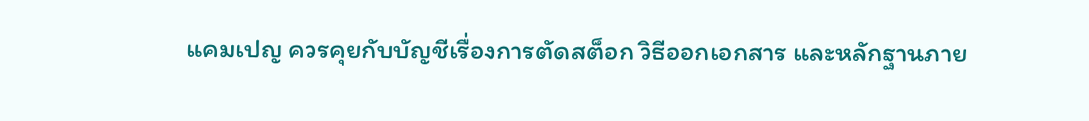แคมเปญ ควรคุยกับบัญชีเรื่องการตัดสต็อก วิธีออกเอกสาร และหลักฐานภาย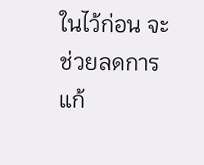ในไว้ก่อน จะช่วยลดการแก้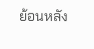ย้อนหลัง